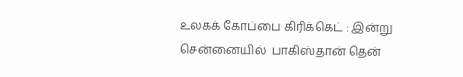உலகக் கோப்பை கிரிக்கெட் : இன்று சென்னையில்  பாகிஸ்தான் தென்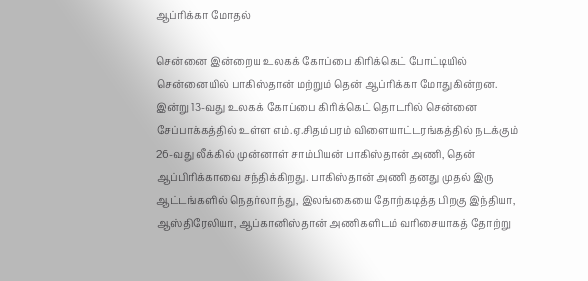ஆப்ரிக்கா மோதல்

சென்னை இன்றைய உலகக் கோப்பை கிரிக்கெட் போட்டியில் சென்னையில் பாகிஸ்தான் மற்றும் தென் ஆப்ரிக்கா மோதுகின்றன. இன்று 13-வது உலகக் கோப்பை கிரிக்கெட் தொடரில் சென்னை சேப்பாக்கத்தில் உள்ள எம்.ஏ.சிதம்பரம் விளையாட்டரங்கத்தில் நடக்கும் 26-வது லீக்கில் முன்னாள் சாம்பியன் பாகிஸ்தான் அணி, தென் ஆப்பிரிக்காவை சந்திக்கிறது. பாகிஸ்தான் அணி தனது முதல் இரு ஆட்டங்களில் நெதர்லாந்து, இலங்கையை தோற்கடித்த பிறகு இந்தியா, ஆஸ்திரேலியா, ஆப்கானிஸ்தான் அணிகளிடம் வரிசையாகத் தோற்று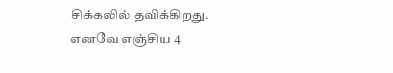சிக்கலில் தவிக்கிறது. எனவே எஞ்சிய 4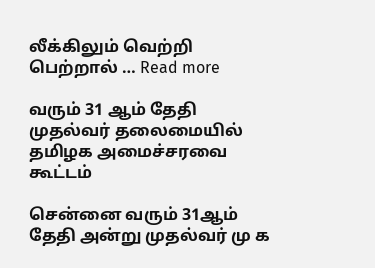லீக்கிலும் வெற்றி பெற்றால் … Read more

வரும் 31 ஆம் தேதி முதல்வர் தலைமையில் தமிழக அமைச்சரவை கூட்டம்

சென்னை வரும் 31ஆம் தேதி அன்று முதல்வர் மு க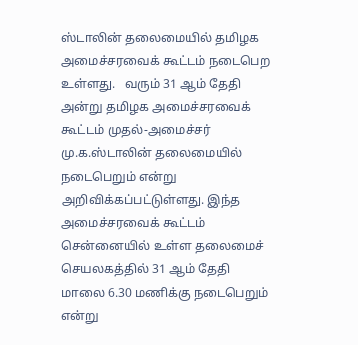ஸ்டாலின் தலைமையில் தமிழக அமைச்சரவைக் கூட்டம் நடைபெற உள்ளது.   வரும் 31 ஆம் தேதி அன்று தமிழக அமைச்சரவைக் கூட்டம் முதல்-அமைச்சர் மு.க.ஸ்டாலின் தலைமையில் நடைபெறும் என்று அறிவிக்கப்பட்டுள்ளது. இந்த அமைச்சரவைக் கூட்டம் சென்னையில் உள்ள தலைமைச் செயலகத்தில் 31 ஆம் தேதி மாலை 6.30 மணிக்கு நடைபெறும் என்று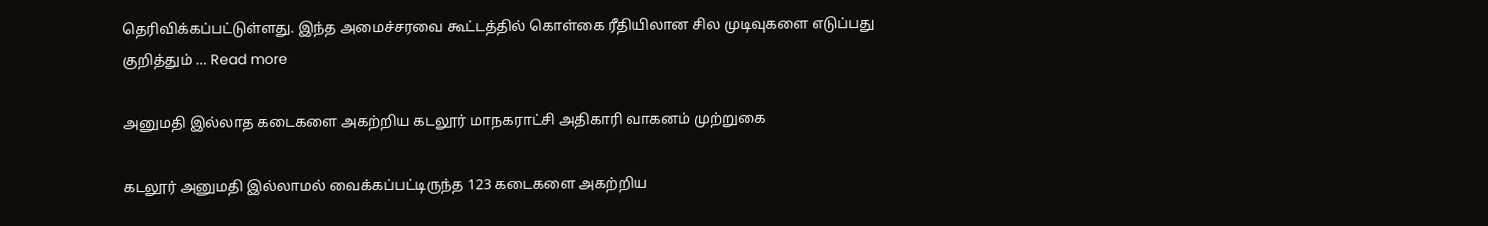தெரிவிக்கப்பட்டுள்ளது. இந்த அமைச்சரவை கூட்டத்தில் கொள்கை ரீதியிலான சில முடிவுகளை எடுப்பது குறித்தும் … Read more

அனுமதி இல்லாத கடைகளை அகற்றிய கடலூர் மாநகராட்சி அதிகாரி வாகனம் முற்றுகை

கடலூர் அனுமதி இல்லாமல் வைக்கப்பட்டிருந்த 123 கடைகளை அகற்றிய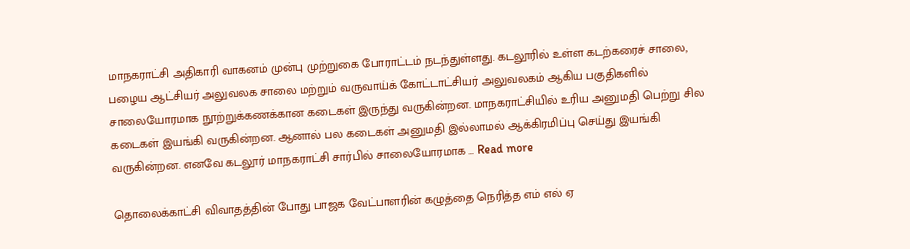மாநகராட்சி அதிகாரி வாகனம் முன்பு முற்றுகை போராட்டம் நடந்துள்ளது. கடலூரில் உள்ள கடற்கரைச் சாலை, பழைய ஆட்சியர் அலுவலக சாலை மற்றும் வருவாய்க் கோட்டாட்சியர் அலுவலகம் ஆகிய பகுதிகளில் சாலையோரமாக நூற்றுக்கணக்கான கடைகள் இருந்து வருகின்றன. மாநகராட்சியில் உரிய அனுமதி பெற்று சில கடைகள் இயங்கி வருகின்றன. ஆனால் பல கடைகள் அனுமதி இல்லாமல் ஆக்கிரமிப்பு செய்து இயங்கி வருகின்றன. எனவே கடலூர் மாநகராட்சி சார்பில் சாலையோரமாக … Read more

தொலைக்காட்சி விவாதத்தின் போது பாஜக வேட்பாளரின் கழுத்தை நெரித்த எம் எல் ஏ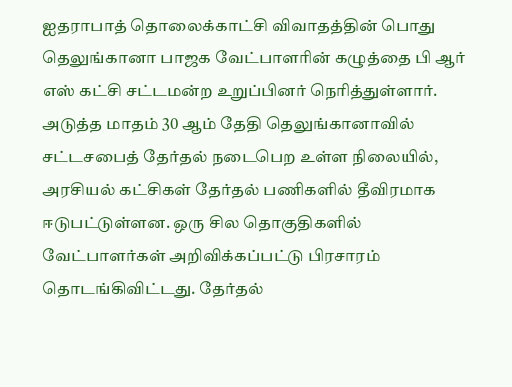ஐதராபாத் தொலைக்காட்சி விவாதத்தின் பொது தெலுங்கானா பாஜக வேட்பாளரின் கழுத்தை பி ஆர் எஸ் கட்சி சட்டமன்ற உறுப்பினர் நெரித்துள்ளார். அடுத்த மாதம் 30 ஆம் தேதி தெலுங்கானாவில் சட்டசபைத் தேர்தல் நடைபெற உள்ள நிலையில், அரசியல் கட்சிகள் தேர்தல் பணிகளில் தீவிரமாக ஈடுபட்டுள்ளன. ஒரு சில தொகுதிகளில் வேட்பாளர்கள் அறிவிக்கப்பட்டு பிரசாரம் தொடங்கிவிட்டது. தேர்தல்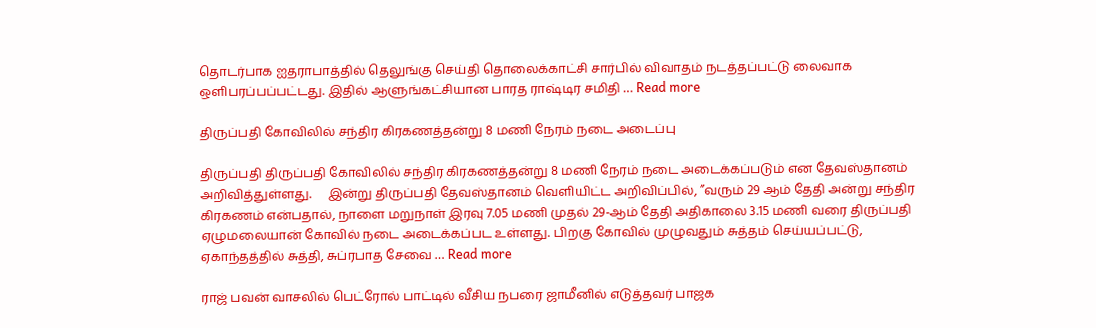தொடர்பாக ஐதராபாத்தில் தெலுங்கு செய்தி தொலைக்காட்சி சார்பில் விவாதம் நடத்தப்பட்டு லைவாக ஒளிபரப்பப்பட்டது. இதில் ஆளுங்கட்சியான பாரத ராஷ்டிர சமிதி … Read more

திருப்பதி கோவிலில் சந்திர கிரகணத்தன்று 8 மணி நேரம் நடை அடைப்பு

திருப்பதி திருப்பதி கோவிலில் சந்திர கிரகணத்தன்று 8 மணி நேரம் நடை அடைக்கப்படும் என தேவஸ்தானம் அறிவித்துள்ளது.     இன்று திருப்பதி தேவஸ்தானம் வெளியிட்ட அறிவிப்பில், ”வரும் 29 ஆம் தேதி அன்று சந்திர கிரகணம் என்பதால், நாளை மறுநாள் இரவு 7.05 மணி முதல் 29-ஆம் தேதி அதிகாலை 3.15 மணி வரை திருப்பதி ஏழுமலையான் கோவில் நடை அடைக்கப்பட உள்ளது. பிறகு கோவில் முழுவதும் சுத்தம் செய்யப்பட்டு, ஏகாந்தத்தில் சுத்தி, சுப்ரபாத சேவை … Read more

ராஜ் பவன் வாசலில் பெட்ரோல் பாட்டில் வீசிய நபரை ஜாமீனில் எடுத்தவர் பாஜக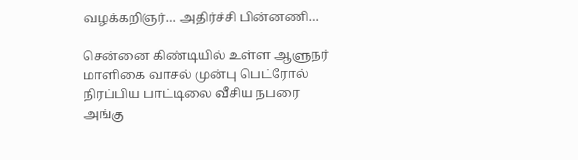வழக்கறிஞர்… அதிர்ச்சி பின்னணி…

சென்னை கிண்டியில் உள்ள ஆளுநர் மாளிகை வாசல் முன்பு பெட்ரோல் நிரப்பிய பாட்டிலை வீசிய நபரை அங்கு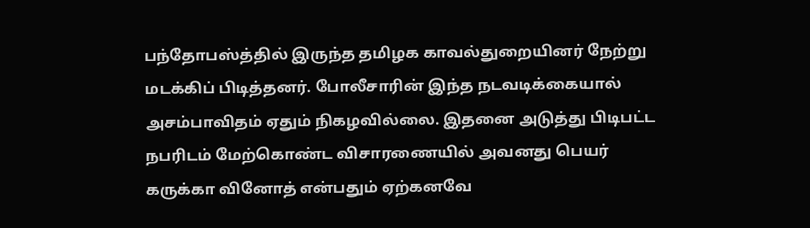பந்தோபஸ்த்தில் இருந்த தமிழக காவல்துறையினர் நேற்று மடக்கிப் பிடித்தனர். போலீசாரின் இந்த நடவடிக்கையால் அசம்பாவிதம் ஏதும் நிகழவில்லை. இதனை அடுத்து பிடிபட்ட நபரிடம் மேற்கொண்ட விசாரணையில் அவனது பெயர் கருக்கா வினோத் என்பதும் ஏற்கனவே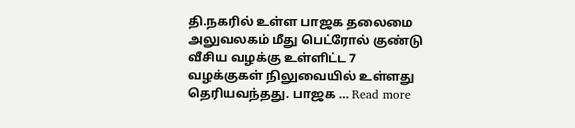தி.நகரில் உள்ள பாஜக தலைமை அலுவலகம் மீது பெட்ரோல் குண்டு வீசிய வழக்கு உள்ளிட்ட 7 வழக்குகள் நிலுவையில் உள்ளது தெரியவந்தது. பாஜக … Read more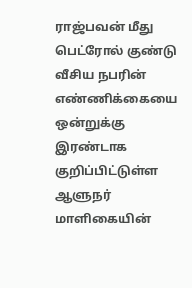ராஜ்பவன் மீது பெட்ரோல் குண்டு வீசிய நபரின் எண்ணிக்கையை ஒன்றுக்கு இரண்டாக குறிப்பிட்டுள்ள ஆளுநர் மாளிகையின்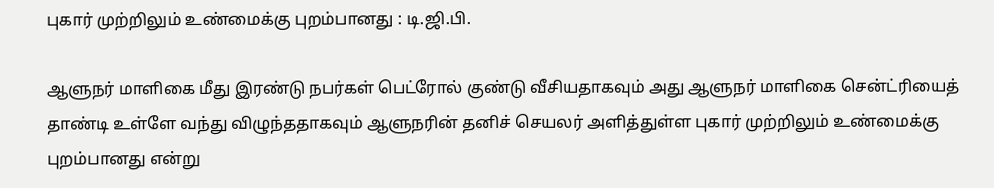புகார் முற்றிலும் உண்மைக்கு புறம்பானது : டி.ஜி.பி.

ஆளுநர் மாளிகை மீது இரண்டு நபர்கள் பெட்ரோல் குண்டு வீசியதாகவும் அது ஆளுநர் மாளிகை சென்ட்ரியைத் தாண்டி உள்ளே வந்து விழுந்ததாகவும் ஆளுநரின் தனிச் செயலர் அளித்துள்ள புகார் முற்றிலும் உண்மைக்கு புறம்பானது என்று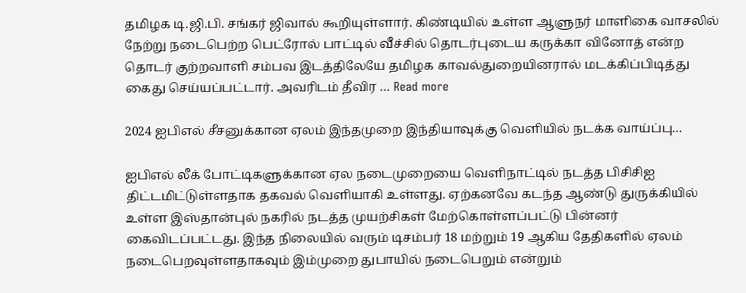தமிழக டி.ஜி.பி. சங்கர் ஜிவால் கூறியுள்ளார். கிண்டியில் உள்ள ஆளுநர் மாளிகை வாசலில் நேற்று நடைபெற்ற பெட்ரோல் பாட்டில் வீச்சில் தொடர்புடைய கருக்கா வினோத் என்ற தொடர் குற்றவாளி சம்பவ இடத்திலேயே தமிழக காவல்துறையினரால் மடக்கிப்பிடித்து கைது செய்யப்பட்டார். அவரிடம் தீவிர … Read more

2024 ஐபிஎல் சீசனுக்கான ஏலம் இந்தமுறை இந்தியாவுக்கு வெளியில் நடக்க வாய்ப்பு…

ஐபிஎல் லீக் போட்டிகளுக்கான ஏல நடைமுறையை வெளிநாட்டில் நடத்த பிசிசிஐ திட்டமிட்டுள்ளதாக தகவல் வெளியாகி உள்ளது. ஏற்கனவே கடந்த ஆண்டு துருக்கியில் உள்ள இஸ்தான்புல் நகரில் நடத்த முயற்சிகள் மேற்கொள்ளப்பட்டு பின்னர் கைவிடப்பட்டது. இந்த நிலையில் வரும் டிசம்பர் 18 மற்றும் 19 ஆகிய தேதிகளில் ஏலம் நடைபெறவுள்ளதாகவும் இம்முறை துபாயில் நடைபெறும் என்றும்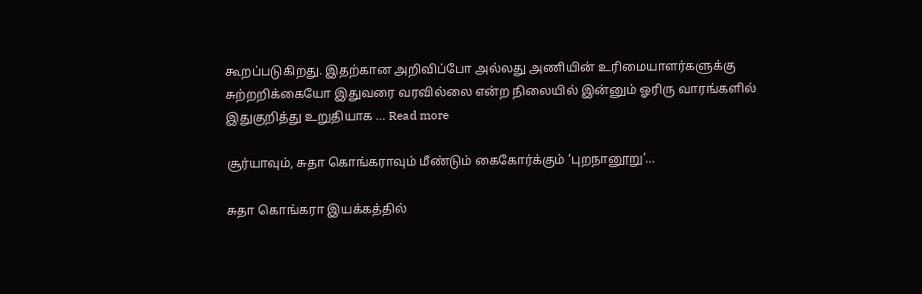கூறப்படுகிறது. இதற்கான அறிவிப்போ அல்லது அணியின் உரிமையாளர்களுக்கு சுற்றறிக்கையோ இதுவரை வரவில்லை என்ற நிலையில் இன்னும் ஓரிரு வாரங்களில் இதுகுறித்து உறுதியாக … Read more

சூர்யாவும், சுதா கொங்கராவும் மீண்டும் கைகோர்க்கும் ‘புறநானூறு’…

சுதா கொங்கரா இயக்கத்தில்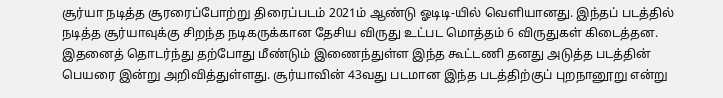சூர்யா நடித்த சூரரைப்போற்று திரைப்படம் 2021ம் ஆண்டு ஓடிடி-யில் வெளியானது. இந்தப் படத்தில் நடித்த சூர்யாவுக்கு சிறந்த நடிகருக்கான தேசிய விருது உட்பட மொத்தம் 6 விருதுகள் கிடைத்தன. இதனைத் தொடர்ந்து தற்போது மீண்டும் இணைந்துள்ள இந்த கூட்டணி தனது அடுத்த படத்தின் பெயரை இன்று அறிவித்துள்ளது. சூர்யாவின் 43வது படமான இந்த படத்திற்குப் புறநானூறு என்று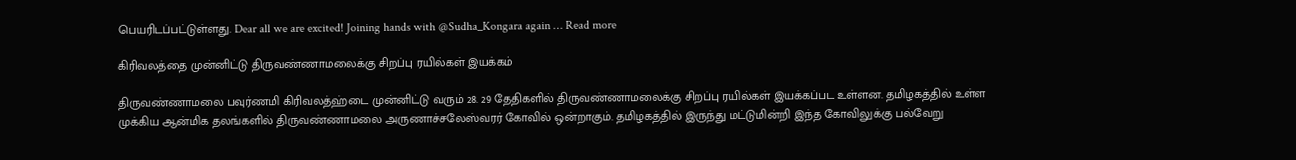பெயரிடப்பட்டுள்ளது. Dear all we are excited! Joining hands with @Sudha_Kongara again … Read more

கிரிவலத்தை முன்னிட்டு திருவண்ணாமலைக்கு சிறப்பு ரயில்கள் இயக்கம்

திருவண்ணாமலை பவுர்ணமி கிரிவலத்ஹ்டை முன்னிட்டு வரும் 28. 29 தேதிகளில் திருவண்ணாமலைக்கு சிறப்பு ரயில்கள் இயக்கப்பட உள்ளன. தமிழகத்தில் உள்ள முக்கிய ஆன்மிக தலங்களில் திருவண்ணாமலை அருணாச்சலேஸ்வரர் கோவில் ஒன்றாகும். தமிழகத்தில் இருந்து மட்டுமின்றி இந்த கோவிலுக்கு பல்வேறு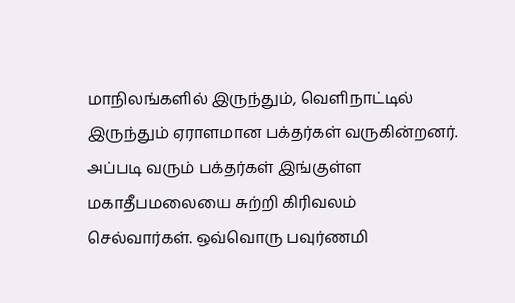மாநிலங்களில் இருந்தும், வெளிநாட்டில் இருந்தும் ஏராளமான பக்தர்கள் வருகின்றனர். அப்படி வரும் பக்தர்கள் இங்குள்ள மகாதீபமலையை சுற்றி கிரிவலம் செல்வார்கள். ஒவ்வொரு பவுர்ணமி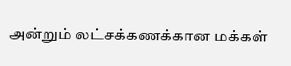அன்றும் லட்சக்கணக்கான மக்கள்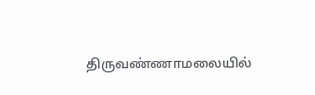திருவண்ணாமலையில்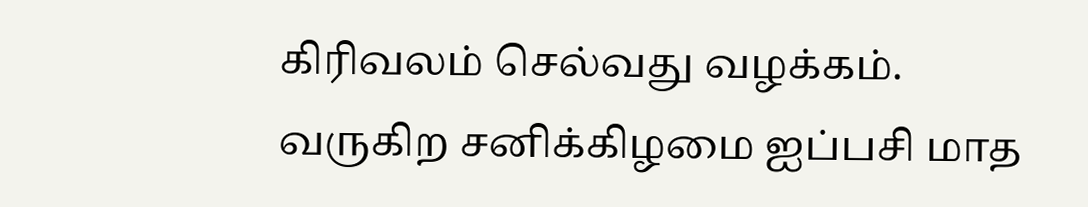கிரிவலம் செல்வது வழக்கம். வருகிற சனிக்கிழமை ஐப்பசி மாத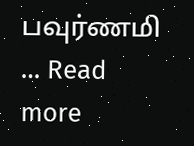பவுர்ணமி … Read more